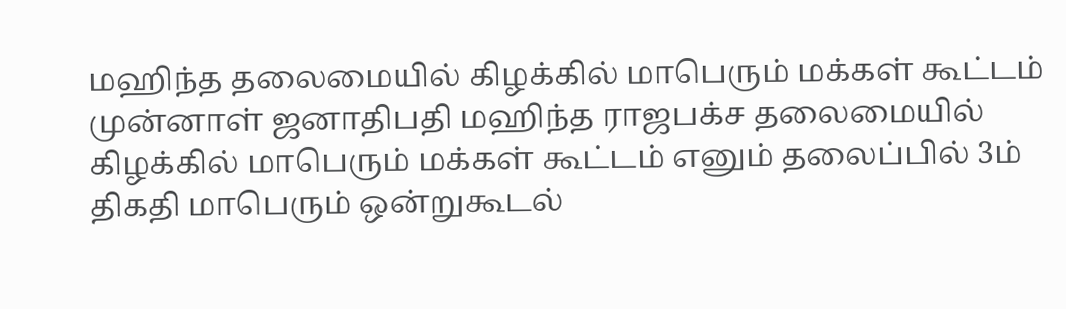மஹிந்த தலைமையில் கிழக்கில் மாபெரும் மக்கள் கூட்டம்
முன்னாள் ஜனாதிபதி மஹிந்த ராஜபக்ச தலைமையில் கிழக்கில் மாபெரும் மக்கள் கூட்டம் எனும் தலைப்பில் 3ம் திகதி மாபெரும் ஒன்றுகூடல்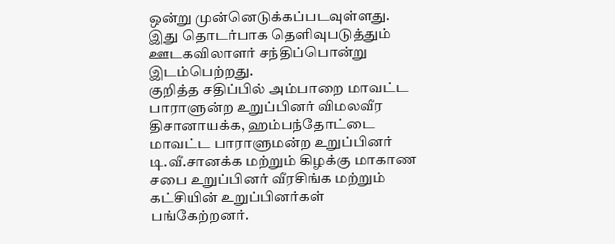ஒன்று முன்னெடுக்கப்படவுள்ளது.
இது தொடர்பாக தெளிவுபடுத்தும் ஊடகவிலாளர் சந்திப்பொன்று இடம்பெற்றது.
குறித்த சதிப்பில் அம்பாறை மாவட்ட பாராளுன்ற உறுப்பினர் விமலவீர திசானாயக்க, ஹம்பந்தோட்டை மாவட்ட பாராளுமன்ற உறுப்பினர் டி.வீ.சானக்க மற்றும் கிழக்கு மாகாண சபை உறுப்பினர் வீரசிங்க மற்றும் கட்சியின் உறுப்பினர்கள் பங்கேற்றனர்.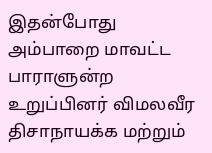இதன்போது அம்பாறை மாவட்ட பாராளுன்ற உறுப்பினர் விமலவீர திசாநாயக்க மற்றும்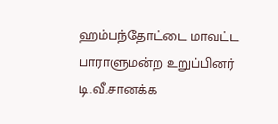ஹம்பந்தோட்டை மாவட்ட பாராளுமன்ற உறுப்பினர் டி.வீ.சானக்க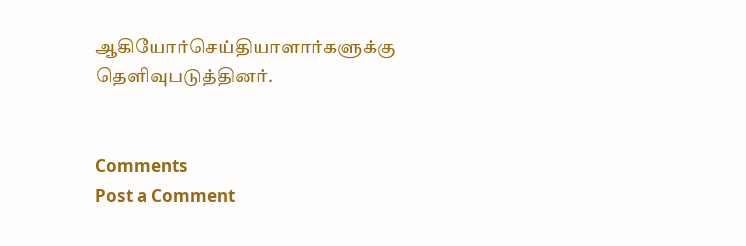ஆகியோர்செய்தியாளார்களுக்கு தெளிவுபடுத்தினர்.


Comments
Post a Comment